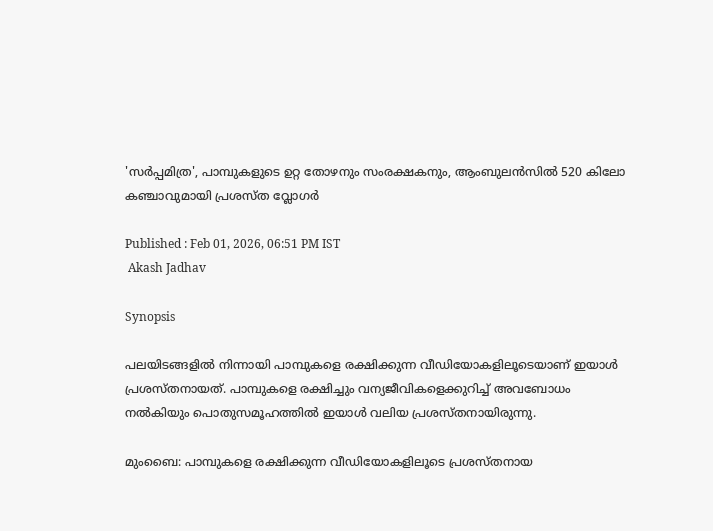'സർപ്പമിത്ര', പാമ്പുകളുടെ ഉറ്റ തോഴനും സംരക്ഷകനും, ആംബുലൻസിൽ 520 കിലോ കഞ്ചാവുമായി പ്രശസ്ത വ്ലോഗർ

Published : Feb 01, 2026, 06:51 PM IST
 Akash Jadhav

Synopsis

പലയിടങ്ങളിൽ നിന്നായി പാമ്പുകളെ രക്ഷിക്കുന്ന വീഡിയോകളിലൂടെയാണ് ഇയാൾ പ്രശസ്തനായത്. പാമ്പുകളെ രക്ഷിച്ചും വന്യജീവികളെക്കുറിച്ച് അവബോധം നൽകിയും പൊതുസമൂഹത്തിൽ ഇയാൾ വലിയ പ്രശസ്തനായിരുന്നു.

മുംബൈ: പാമ്പുകളെ രക്ഷിക്കുന്ന വീഡിയോകളിലൂടെ പ്രശസ്തനായ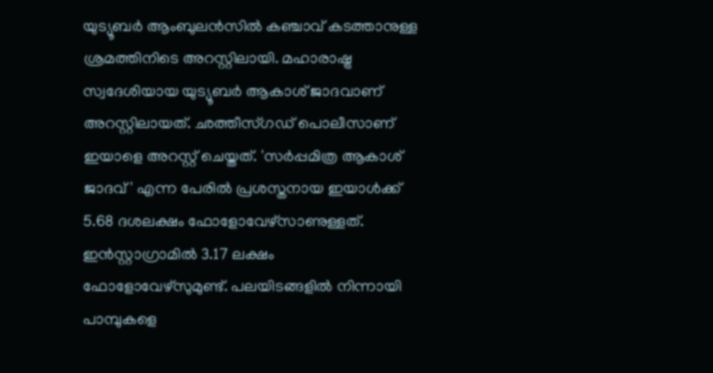യുട്യൂബർ ആംബുലൻസിൽ കഞ്ചാവ് കടത്താനുള്ള ശ്രമത്തിനിടെ അറസ്റ്റിലായി. മഹാരാഷ്ട്ര സ്വദേശിയായ യുട്യൂബർ ആകാശ് ജാദവാണ് അറസ്റ്റിലായത്. ഛത്തീസ്ഗഡ് പൊലീസാണ് ഇയാളെ അറസ്റ്റ് ചെയ്തത്. 'സർപ്പമിത്ര ആകാശ് ജാദവ്' എന്ന പേരിൽ പ്രശസ്തനായ ഇയാൾക്ക് 5.68 ദശലക്ഷം ഫോളോവേഴ്‌സാണുള്ളത്. ഇൻസ്റ്റാഗ്രാമിൽ 3.17 ലക്ഷം ഫോളോവേഴ്‌സുമുണ്ട്. പലയിടങ്ങളിൽ നിന്നായി പാമ്പുകളെ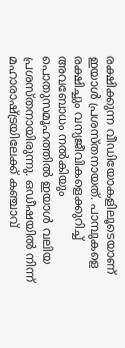രക്ഷിക്കുന്ന വീഡിയോകളിലൂടെയാണ് ഇയാൾ പ്രശസ്തനായത്. പാമ്പുകളെ രക്ഷിച്ചും വന്യജീവികളെക്കുറിച്ച് അവബോധം നൽകിയും പൊതുസമൂഹത്തിൽ ഇയാൾ വലിയ പ്രശസ്തനായിരുന്നു. ഒഡീഷയിൽ നിന്ന് മഹാരാഷ്ട്രയിലേക്ക് കഞ്ചാവ്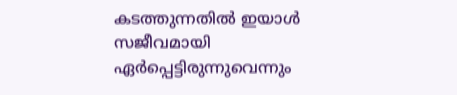കടത്തുന്നതിൽ ഇയാൾ സജീവമായി ഏർപ്പെട്ടിരുന്നുവെന്നും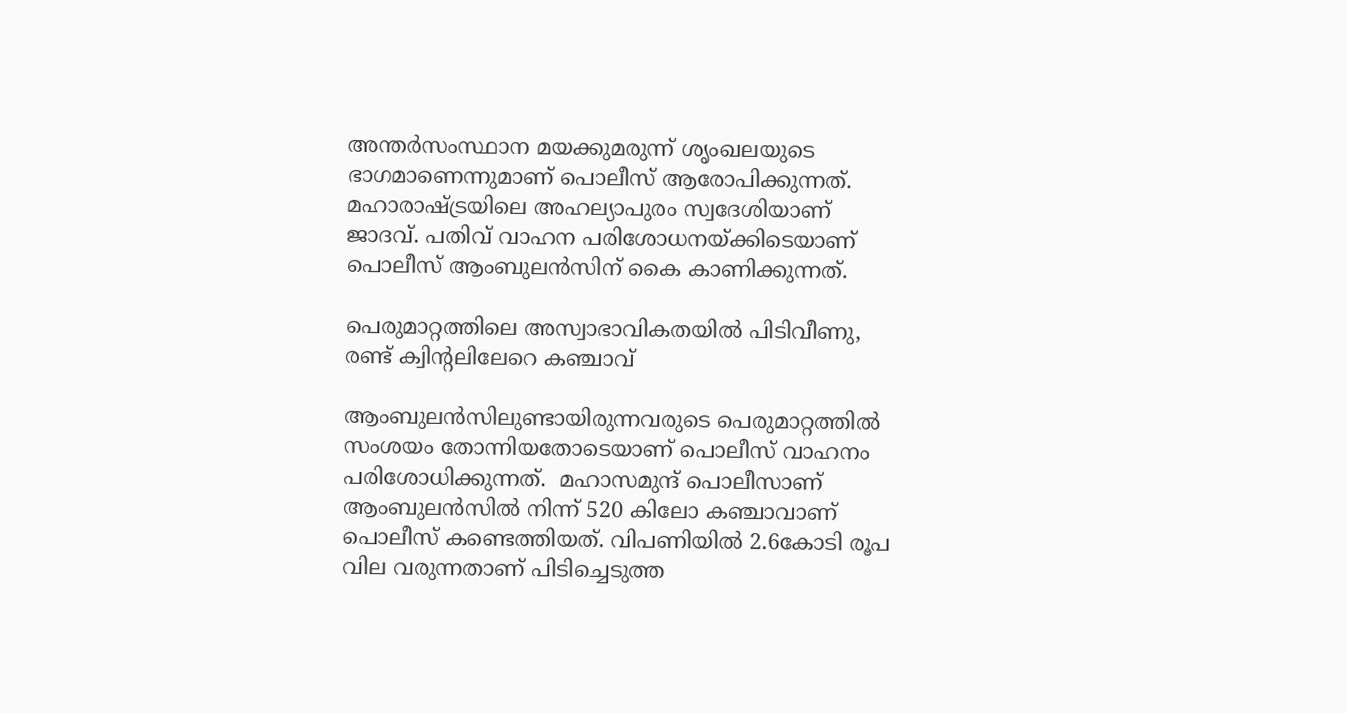അന്തർസംസ്ഥാന മയക്കുമരുന്ന് ശൃംഖലയുടെ ഭാഗമാണെന്നുമാണ് പൊലീസ് ആരോപിക്കുന്നത്. മഹാരാഷ്ട്രയിലെ അഹല്യാപുരം സ്വദേശിയാണ് ജാദവ്. പതിവ് വാഹന പരിശോധനയ്ക്കിടെയാണ് പൊലീസ് ആംബുലൻസിന് കൈ കാണിക്കുന്നത്.

പെരുമാറ്റത്തിലെ അസ്വാഭാവികതയിൽ പിടിവീണു, രണ്ട് ക്വിന്റലിലേറെ കഞ്ചാവ്

ആംബുലൻസിലുണ്ടായിരുന്നവരുടെ പെരുമാറ്റത്തിൽ സംശയം തോന്നിയതോടെയാണ് പൊലീസ് വാഹനം പരിശോധിക്കുന്നത്.  മഹാസമുന്ദ് പൊലീസാണ് ആംബുലൻസിൽ നിന്ന് 520 കിലോ കഞ്ചാവാണ് പൊലീസ് കണ്ടെത്തിയത്. വിപണിയിൽ 2.6കോടി രൂപ വില വരുന്നതാണ് പിടിച്ചെടുത്ത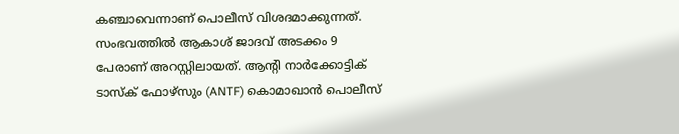കഞ്ചാവെന്നാണ് പൊലീസ് വിശദമാക്കുന്നത്. സംഭവത്തിൽ ആകാശ് ജാദവ് അടക്കം 9 പേരാണ് അറസ്റ്റിലായത്. ആൻ്റി നാർക്കോട്ടിക് ടാസ്‌ക് ഫോഴ്‌സും (ANTF) കൊമാഖാൻ പൊലീസ്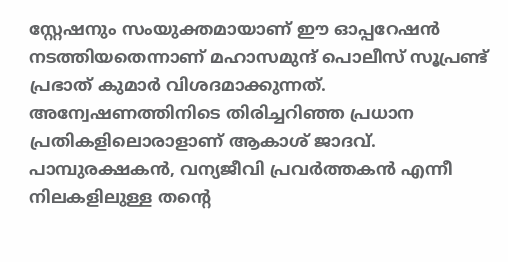സ്റ്റേഷനും സംയുക്തമായാണ് ഈ ഓപ്പറേഷൻ നടത്തിയതെന്നാണ് മഹാസമുന്ദ് പൊലീസ് സൂപ്രണ്ട് പ്രഭാത് കുമാർ വിശദമാക്കുന്നത്. അന്വേഷണത്തിനിടെ തിരിച്ചറിഞ്ഞ പ്രധാന പ്രതികളിലൊരാളാണ് ആകാശ് ജാദവ്. പാമ്പുരക്ഷകൻ, വന്യജീവി പ്രവർത്തകൻ എന്നീ നിലകളിലുള്ള തൻ്റെ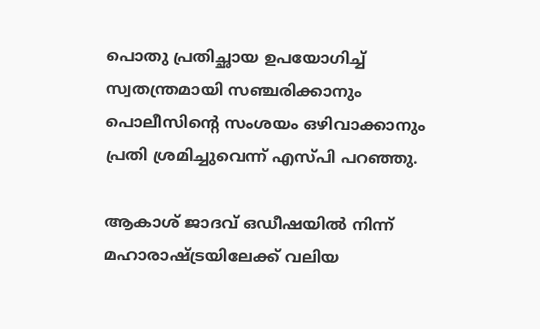പൊതു പ്രതിച്ഛായ ഉപയോഗിച്ച് സ്വതന്ത്രമായി സഞ്ചരിക്കാനും പൊലീസിൻ്റെ സംശയം ഒഴിവാക്കാനും പ്രതി ശ്രമിച്ചുവെന്ന് എസ്പി പറഞ്ഞു.

ആകാശ് ജാദവ് ഒഡീഷയിൽ നിന്ന് മഹാരാഷ്ട്രയിലേക്ക് വലിയ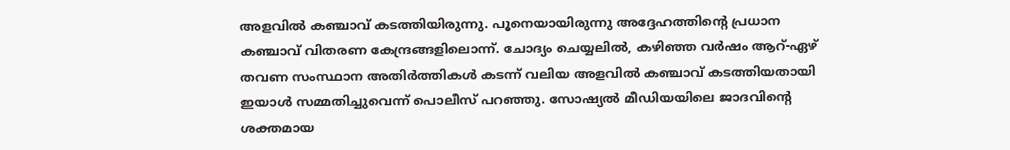അളവിൽ കഞ്ചാവ് കടത്തിയിരുന്നു. പൂനെയായിരുന്നു അദ്ദേഹത്തിൻ്റെ പ്രധാന കഞ്ചാവ് വിതരണ കേന്ദ്രങ്ങളിലൊന്ന്. ചോദ്യം ചെയ്യലിൽ, കഴിഞ്ഞ വർഷം ആറ്-ഏഴ് തവണ സംസ്ഥാന അതിർത്തികൾ കടന്ന് വലിയ അളവിൽ കഞ്ചാവ് കടത്തിയതായി ഇയാൾ സമ്മതിച്ചുവെന്ന് പൊലീസ് പറഞ്ഞു. സോഷ്യൽ മീഡിയയിലെ ജാദവിൻ്റെ ശക്തമായ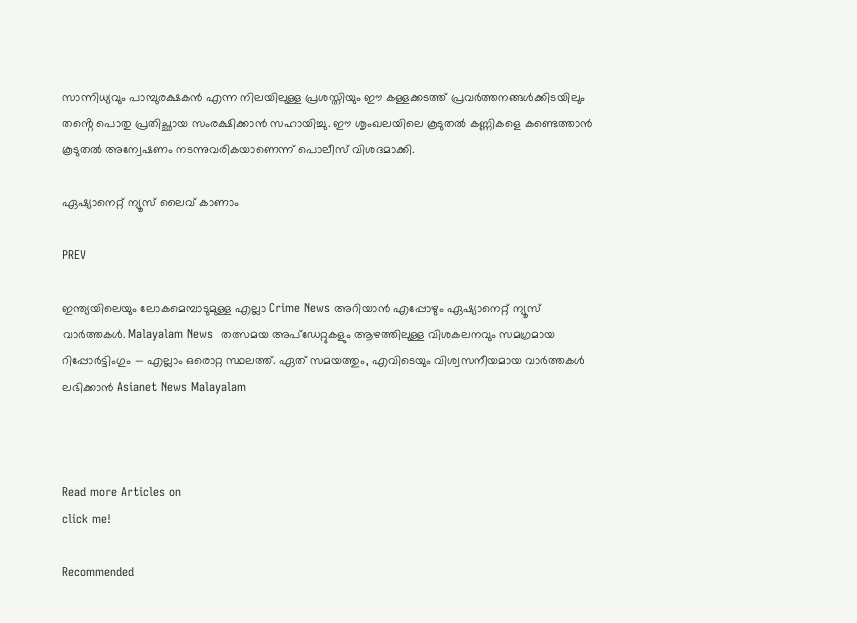സാന്നിധ്യവും പാമ്പുരക്ഷകൻ എന്ന നിലയിലുള്ള പ്രശസ്തിയും ഈ കള്ളക്കടത്ത് പ്രവർത്തനങ്ങൾക്കിടയിലും തൻ്റെ പൊതു പ്രതിച്ഛായ സംരക്ഷിക്കാൻ സഹായിച്ചു. ഈ ശൃംഖലയിലെ കൂടുതൽ കണ്ണികളെ കണ്ടെത്താൻ കൂടുതൽ അന്വേഷണം നടന്നുവരികയാണെന്ന് പൊലീസ് വിശദമാക്കി.

ഏഷ്യാനെറ്റ് ന്യൂസ് ലൈവ് കാണാം

PREV

ഇന്ത്യയിലെയും ലോകമെമ്പാടുമുള്ള എല്ലാ Crime News അറിയാൻ എപ്പോഴും ഏഷ്യാനെറ്റ് ന്യൂസ് വാർത്തകൾ. Malayalam News  തത്സമയ അപ്‌ഡേറ്റുകളും ആഴത്തിലുള്ള വിശകലനവും സമഗ്രമായ റിപ്പോർട്ടിംഗും — എല്ലാം ഒരൊറ്റ സ്ഥലത്ത്. ഏത് സമയത്തും, എവിടെയും വിശ്വസനീയമായ വാർത്തകൾ ലഭിക്കാൻ Asianet News Malayalam



Read more Articles on
click me!

Recommended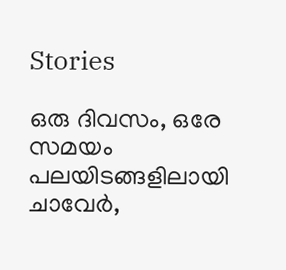Stories

ഒരു ദിവസം, ഒരേ സമയം പലയിടങ്ങളിലായി ചാവേർ,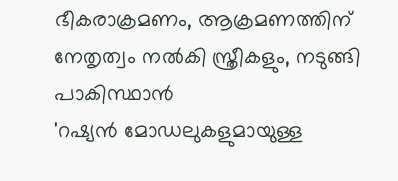ഭീകരാക്രമണം, ആക്രമണത്തിന് നേതൃത്വം നൽകി സ്ത്രീകളും, നടുങ്ങി പാകിസ്ഥാൻ
'റഷ്യൻ മോഡലുകളുമായുള്ള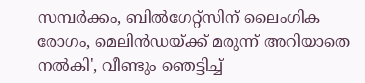സമ്പർക്കം, ബിൽഗേറ്റ്സിന് ലൈംഗിക രോഗം, മെലിൻഡയ്ക്ക് മരുന്ന് അറിയാതെ നൽകി', വീണ്ടും ഞെട്ടിച്ച്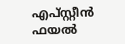എപ്സ്റ്റീൻ ഫയൽ